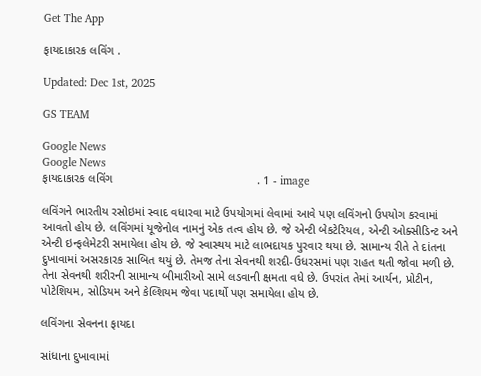Get The App

ફાયદાકારક લવિંગ .

Updated: Dec 1st, 2025

GS TEAM

Google News
Google News
ફાયદાકારક લવિંગ                                            . 1 - image

લવિંગને ભારતીય રસોઇમાં સ્વાદ વધારવા માટે ઉપયોગમાં લેવામાં આવે પણ લવિંગનો ઉપયોગ કરવામાં આવતો હોય છે. લવિંગમાં યૂજેનોલ નામનું એક તત્વ હોય છે. જે એન્ટી બેકટેરિયલ, એન્ટી ઓક્સીડિન્ટ અને એન્ટી ઇન્ફલેમેટરી સમાયેલા હોય છે. જે સ્વાસ્થય માટે લાભદાયક પુરવાર થયા છે. સામાન્ય રીતે તે દાંતના દુખાવામાં અસરકારક સાબિત થયું છે. તેમજ તેના સેવનથી શરદી-ઉધરસમાં પણ રાહત થતી જોવા મળી છે. તેના સેવનથી શરીરની સામાન્ય બીમારીઓ સામે લડવાની ક્ષમતા વધે છે. ઉપરાંત તેમાં આર્યન, પ્રોટીન, પોટેશિયમ, સોડિયમ અને કેલ્શિયમ જેવા પદાર્થો પણ સમાયેલા હોય છે.

લવિંગના સેવનના ફાયદા

સાંધાના દુખાવામાં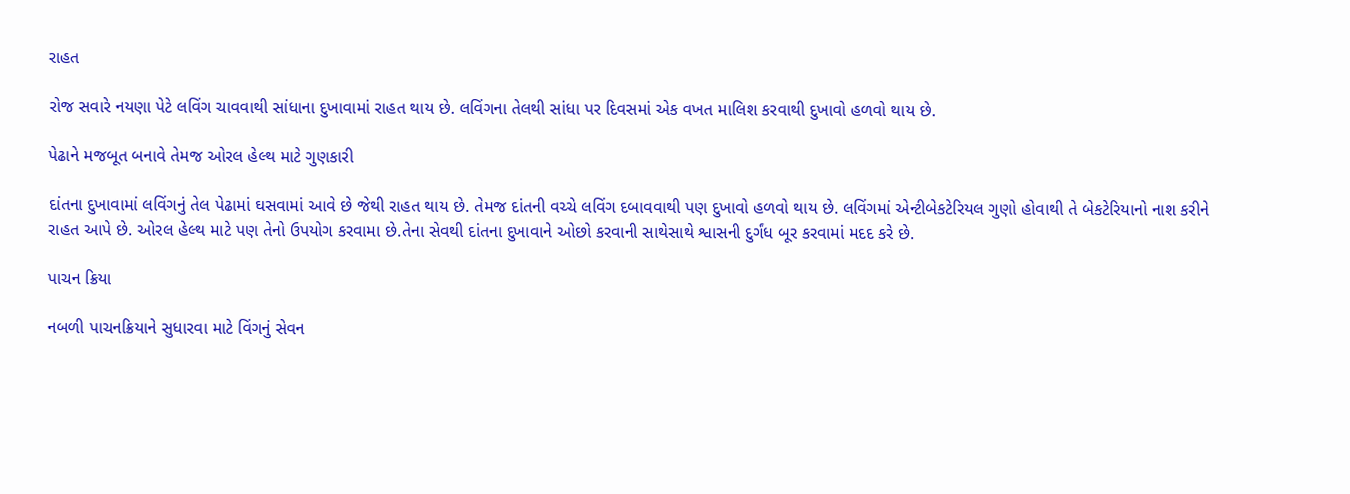રાહત

રોજ સવારે નયણા પેટે લવિંગ ચાવવાથી સાંધાના દુખાવામાં રાહત થાય છે. લવિંગના તેલથી સાંધા પર દિવસમાં એક વખત માલિશ કરવાથી દુખાવો હળવો થાય છે.

પેઢાને મજબૂત બનાવે તેમજ ઓરલ હેલ્થ માટે ગુણકારી

દાંતના દુખાવામાં લવિંગનું તેલ પેઢામાં ઘસવામાં આવે છે જેથી રાહત થાય છે. તેમજ દાંતની વચ્ચે લવિંગ દબાવવાથી પણ દુખાવો હળવો થાય છે. લવિંગમાં એન્ટીબેકટેરિયલ ગુણો હોવાથી તે બેકટેરિયાનો નાશ કરીને રાહત આપે છે. ઓરલ હેલ્થ માટે પણ તેનો ઉપયોગ કરવામા છે.તેના સેવથી દાંતના દુખાવાને ઓછો કરવાની સાથેસાથે શ્વાસની દુર્ગંધ બૂર કરવામાં મદદ કરે છે.

પાચન ક્રિયા

નબળી પાચનક્રિયાને સુધારવા માટે વિંગનું સેવન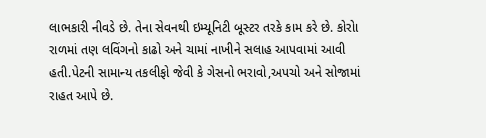લાભકારી નીવડે છે. તેના સેવનથી ઇમ્યૂનિટી બૂસ્ટર તરકે કામ કરે છે. કોરોા રાળમાં તણ લવિંગનો કાઢો અને ચામાં નાખીને સલાહ આપવામાં આવી હતી.પેટની સામાન્ય તકલીફો જેવી કે ગેસનો ભરાવો,અપચો અને સોજામાં રાહત આપે છે.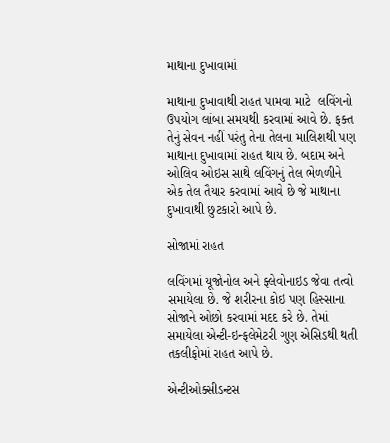માથાના દુખાવામાં

માથાના દુખાવાથી રાહત પામવા માટે  લવિંગનો ઉપયોગ લાંબા સમયથી કરવામાં આવે છે. ફક્ત તેનું સેવન નહીં પરંતુ તેના તેલના માલિશથી પણ માથાના દુખાવામાં રાહત થાય છે. બદામ અને ઓલિવ ઓઇસ સાથે લવિંગનું તેલ ભેળળીને એક તેલ તૈયાર કરવામાં આવે છે જે માથાના દુખાવાથી છુટકારો આપે છે.

સોજામાં રાહત

લવિંગમાં યૂજોનોલ અને ફ્લેવોનાઇડ જેવા તત્વો સમાયેલા છે. જે શરીરના કોઇ પણ હિસ્સાના સોજાને ઓછો કરવામાં મદદ કરે છે. તેમાં સમાયેલા એન્ટી-ઇન્ફલેમેટરી ગુણ એસિડથી થતી તકલીફોમાં રાહત આપે છે.

એન્ટીઓક્સીડન્ટસ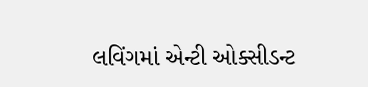લવિંગમાં એન્ટી ઓક્સીડન્ટ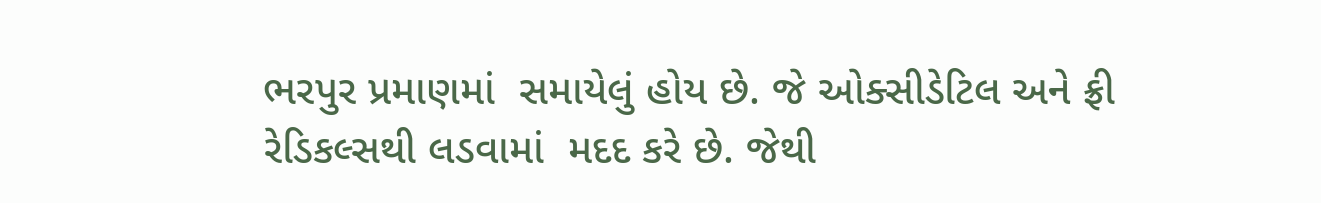ભરપુર પ્રમાણમાં  સમાયેલું હોય છે. જે ઓક્સીડેટિલ અને ફ્રી રેડિકલ્સથી લડવામાં  મદદ કરે છે. જેથી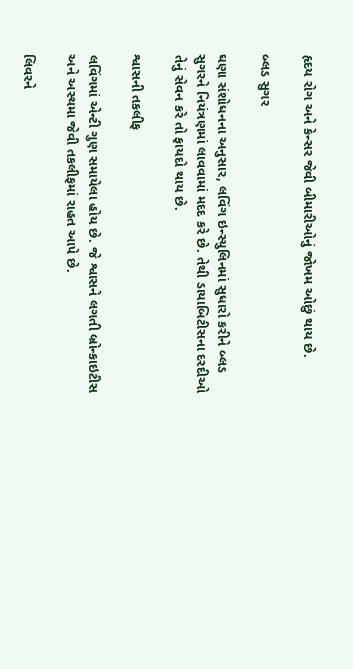હૃદય રોગ અને કેન્સર જેવી બીમારીઓનું જોખમ ઓછું થાય છે.

બ્લડ સુગર

ઘણા સંશોધનના અનુસાર, લવિંગ ઇન્સ્યુલિનમાં સુધારો કરીને બ્લડ સુગરને નિયંત્રણમાં લાવવામાં મદદ કરે છે. તેથી ડાયાબિટીસના દરદીઓ તેનું સેવન કરે તો ફાયદો થાય છે.

શ્વાસની તકલીફ

લવિંગમાં એન્ટી ગુણ સમાયેલા હોય છે. જે શ્વાસને લગતી બ્રોન્કાઇટીસ અને અસ્થમા જેવી તકલીફમાં રાહત આપે છે.

લિવરને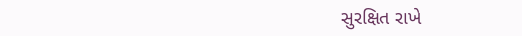સુરક્ષિત રાખે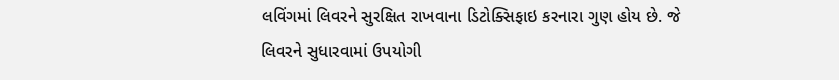લવિંગમાં લિવરને સુરક્ષિત રાખવાના ડિટોક્સિફાઇ કરનારા ગુણ હોય છે. જે લિવરને સુધારવામાં ઉપયોગી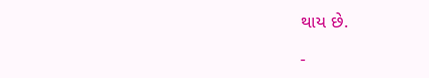થાય છે.

-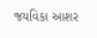જયવિકા આશર